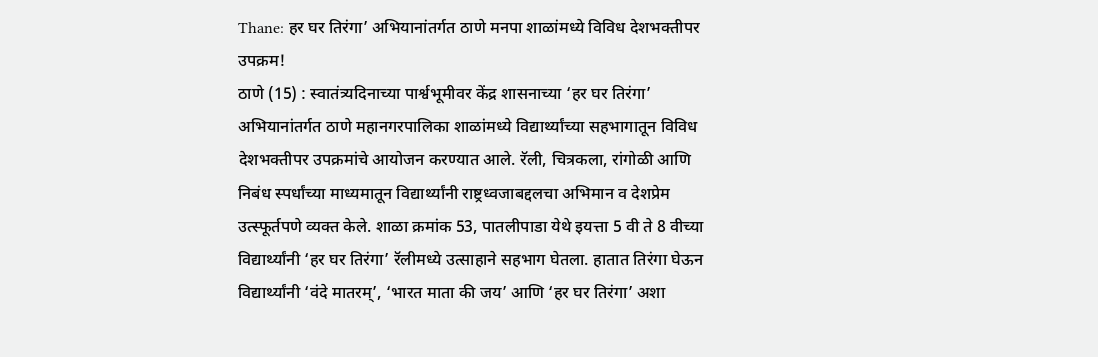Thane: हर घर तिरंगा’ अभियानांतर्गत ठाणे मनपा शाळांमध्ये विविध देशभक्तीपर उपक्रम!
ठाणे (15) : स्वातंत्र्यदिनाच्या पार्श्वभूमीवर केंद्र शासनाच्या ‘हर घर तिरंगा’ अभियानांतर्गत ठाणे महानगरपालिका शाळांमध्ये विद्यार्थ्यांच्या सहभागातून विविध देशभक्तीपर उपक्रमांचे आयोजन करण्यात आले. रॅली, चित्रकला, रांगोळी आणि निबंध स्पर्धांच्या माध्यमातून विद्यार्थ्यांनी राष्ट्रध्वजाबद्दलचा अभिमान व देशप्रेम उत्स्फूर्तपणे व्यक्त केले. शाळा क्रमांक 53, पातलीपाडा येथे इयत्ता 5 वी ते 8 वीच्या विद्यार्थ्यांनी ‘हर घर तिरंगा’ रॅलीमध्ये उत्साहाने सहभाग घेतला. हातात तिरंगा घेऊन विद्यार्थ्यांनी ‘वंदे मातरम्’, ‘भारत माता की जय’ आणि ‘हर घर तिरंगा’ अशा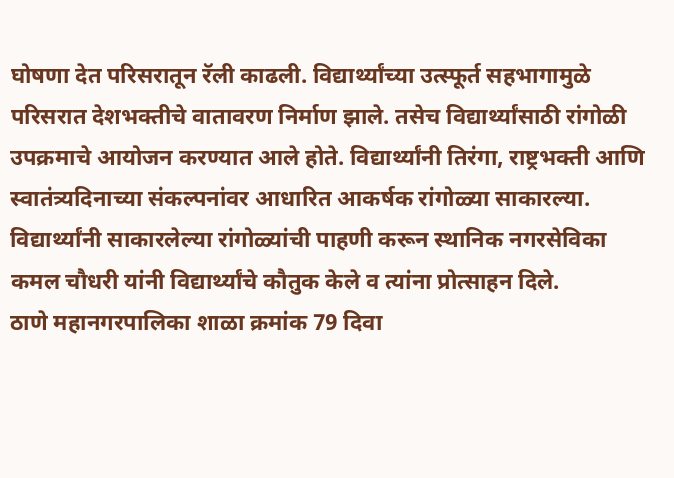घोषणा देत परिसरातून रॅली काढली. विद्यार्थ्यांच्या उत्स्फूर्त सहभागामुळे परिसरात देशभक्तीचे वातावरण निर्माण झाले. तसेच विद्यार्थ्यांसाठी रांगोळी उपक्रमाचे आयोजन करण्यात आले होते. विद्यार्थ्यांनी तिरंगा, राष्ट्रभक्ती आणि स्वातंत्र्यदिनाच्या संकल्पनांवर आधारित आकर्षक रांगोळ्या साकारल्या. विद्यार्थ्यांनी साकारलेल्या रांगोळ्यांची पाहणी करून स्थानिक नगरसेविका कमल चौधरी यांनी विद्यार्थ्यांचे कौतुक केले व त्यांना प्रोत्साहन दिले.
ठाणे महानगरपालिका शाळा क्रमांक 79 दिवा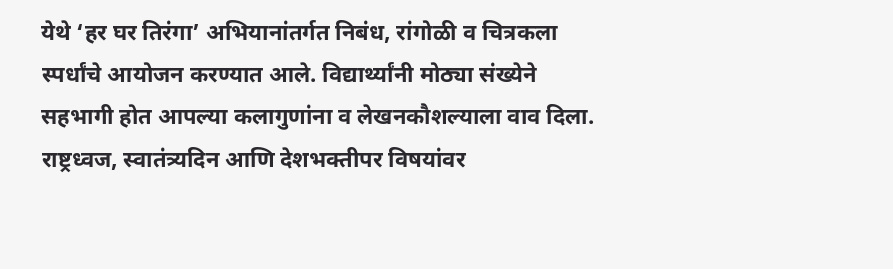येथे ‘हर घर तिरंगा’ अभियानांतर्गत निबंध, रांगोळी व चित्रकला स्पर्धांचे आयोजन करण्यात आले. विद्यार्थ्यांनी मोठ्या संख्येने सहभागी होत आपल्या कलागुणांना व लेखनकौशल्याला वाव दिला. राष्ट्रध्वज, स्वातंत्र्यदिन आणि देशभक्तीपर विषयांवर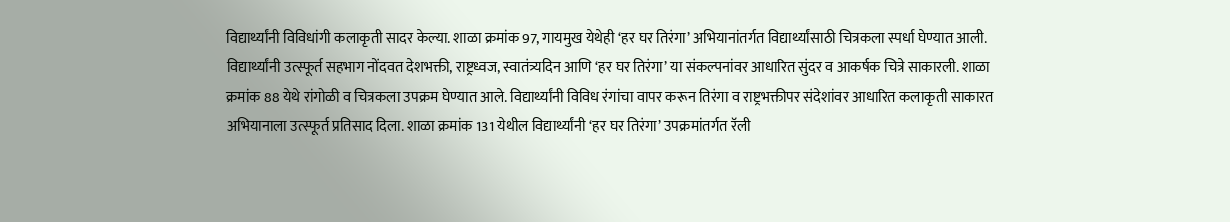विद्यार्थ्यांनी विविधांगी कलाकृती सादर केल्या. शाळा क्रमांक 97, गायमुख येथेही ‘हर घर तिरंगा’ अभियानांतर्गत विद्यार्थ्यांसाठी चित्रकला स्पर्धा घेण्यात आली. विद्यार्थ्यांनी उत्स्फूर्त सहभाग नोंदवत देशभक्ती, राष्ट्रध्वज, स्वातंत्र्यदिन आणि ‘हर घर तिरंगा’ या संकल्पनांवर आधारित सुंदर व आकर्षक चित्रे साकारली. शाळा क्रमांक 88 येथे रांगोळी व चित्रकला उपक्रम घेण्यात आले. विद्यार्थ्यांनी विविध रंगांचा वापर करून तिरंगा व राष्ट्रभक्तीपर संदेशांवर आधारित कलाकृती साकारत अभियानाला उत्स्फूर्त प्रतिसाद दिला. शाळा क्रमांक 131 येथील विद्यार्थ्यांनी ‘हर घर तिरंगा’ उपक्रमांतर्गत रॅली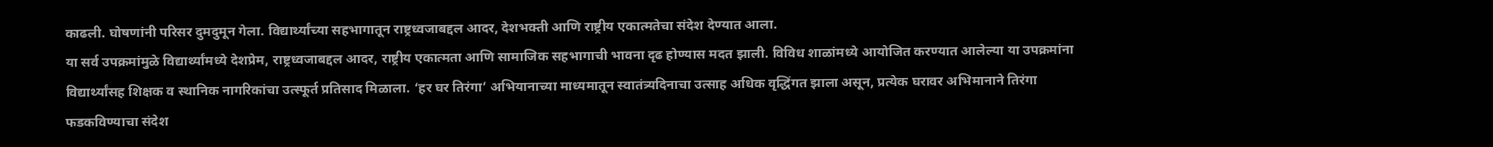काढली. घोषणांनी परिसर दुमदुमून गेला. विद्यार्थ्यांच्या सहभागातून राष्ट्रध्वजाबद्दल आदर, देशभक्ती आणि राष्ट्रीय एकात्मतेचा संदेश देण्यात आला.
या सर्व उपक्रमांमुळे विद्यार्थ्यांमध्ये देशप्रेम, राष्ट्रध्वजाबद्दल आदर, राष्ट्रीय एकात्मता आणि सामाजिक सहभागाची भावना दृढ होण्यास मदत झाली. विविध शाळांमध्ये आयोजित करण्यात आलेल्या या उपक्रमांना विद्यार्थ्यांसह शिक्षक व स्थानिक नागरिकांचा उत्स्फूर्त प्रतिसाद मिळाला. ‘हर घर तिरंगा’ अभियानाच्या माध्यमातून स्वातंत्र्यदिनाचा उत्साह अधिक वृद्धिंगत झाला असून, प्रत्येक घरावर अभिमानाने तिरंगा फडकविण्याचा संदेश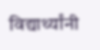विद्यार्थ्यांनी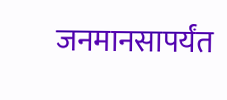जनमानसापर्यंत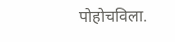पोहोचविला.